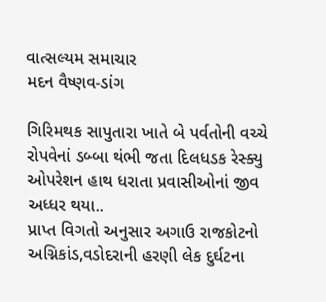વાત્સલ્યમ સમાચાર
મદન વૈષ્ણવ-ડાંગ

ગિરિમથક સાપુતારા ખાતે બે પર્વતોની વચ્ચે રોપવેનાં ડબ્બા થંભી જતા દિલધડક રેસ્ક્યુ ઓપરેશન હાથ ધરાતા પ્રવાસીઓનાં જીવ અધ્ધર થયા..
પ્રાપ્ત વિગતો અનુસાર અગાઉ રાજકોટનો અગ્નિકાંડ,વડોદરાની હરણી લેક દુર્ઘટના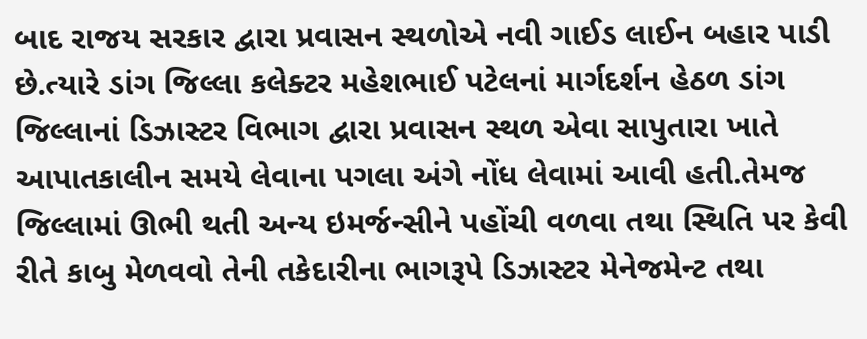બાદ રાજય સરકાર દ્વારા પ્રવાસન સ્થળોએ નવી ગાઈડ લાઈન બહાર પાડી છે.ત્યારે ડાંગ જિલ્લા કલેક્ટર મહેશભાઈ પટેલનાં માર્ગદર્શન હેઠળ ડાંગ જિલ્લાનાં ડિઝાસ્ટર વિભાગ દ્વારા પ્રવાસન સ્થળ એવા સાપુતારા ખાતે આપાતકાલીન સમયે લેવાના પગલા અંગે નોંધ લેવામાં આવી હતી.તેમજ જિલ્લામાં ઊભી થતી અન્ય ઇમર્જન્સીને પહોંચી વળવા તથા સ્થિતિ પર કેવી રીતે કાબુ મેળવવો તેની તકેદારીના ભાગરૂપે ડિઝાસ્ટર મેનેજમેન્ટ તથા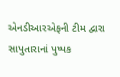એનડીઆરએફની ટીમ દ્વારા સાપુતારાનાં પુષ્પક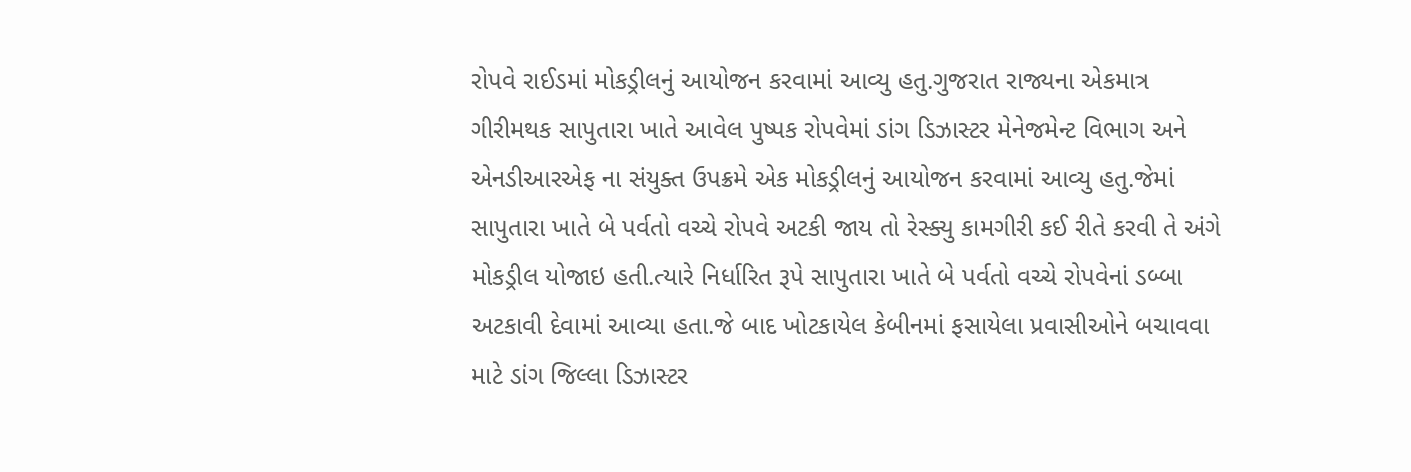રોપવે રાઈડમાં મોકડ્રીલનું આયોજન કરવામાં આવ્યુ હતુ.ગુજરાત રાજ્યના એકમાત્ર ગીરીમથક સાપુતારા ખાતે આવેલ પુષ્પક રોપવેમાં ડાંગ ડિઝાસ્ટર મેનેજમેન્ટ વિભાગ અને એનડીઆરએફ ના સંયુક્ત ઉપક્રમે એક મોકડ્રીલનું આયોજન કરવામાં આવ્યુ હતુ.જેમાં સાપુતારા ખાતે બે પર્વતો વચ્ચે રોપવે અટકી જાય તો રેસ્ક્યુ કામગીરી કઈ રીતે કરવી તે અંગે મોકડ્રીલ યોજાઇ હતી.ત્યારે નિર્ધારિત રૂપે સાપુતારા ખાતે બે પર્વતો વચ્ચે રોપવેનાં ડબ્બા અટકાવી દેવામાં આવ્યા હતા.જે બાદ ખોટકાયેલ કેબીનમાં ફસાયેલા પ્રવાસીઓને બચાવવા માટે ડાંગ જિલ્લા ડિઝાસ્ટર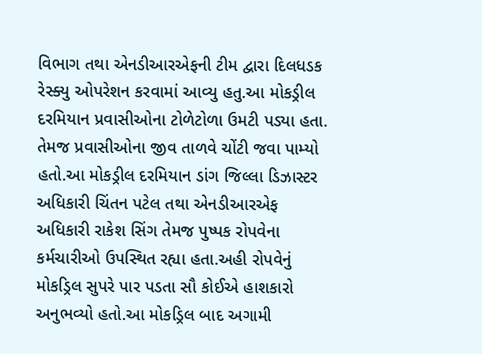વિભાગ તથા એનડીઆરએફની ટીમ દ્વારા દિલધડક રેસ્ક્યુ ઓપરેશન કરવામાં આવ્યુ હતુ.આ મોકડ્રીલ દરમિયાન પ્રવાસીઓના ટોળેટોળા ઉમટી પડ્યા હતા. તેમજ પ્રવાસીઓના જીવ તાળવે ચોંટી જવા પામ્યો હતો.આ મોકડ્રીલ દરમિયાન ડાંગ જિલ્લા ડિઝાસ્ટર અધિકારી ચિંતન પટેલ તથા એનડીઆરએફ અધિકારી રાકેશ સિંગ તેમજ પુષ્પક રોપવેના કર્મચારીઓ ઉપસ્થિત રહ્યા હતા.અહી રોપવેનું મોકડ્રિલ સુપરે પાર પડતા સૌ કોઈએ હાશકારો અનુભવ્યો હતો.આ મોકડ્રિલ બાદ અગામી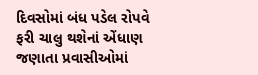દિવસોમાં બંધ પડેલ રોપવે ફરી ચાલુ થશેનાં એંધાણ જણાતા પ્રવાસીઓમાં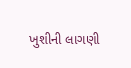ખુશીની લાગણી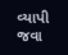વ્યાપી જવા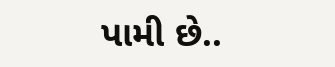પામી છે..